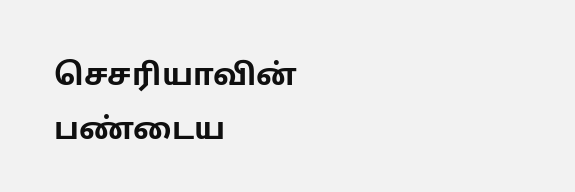செசரியாவின் பண்டைய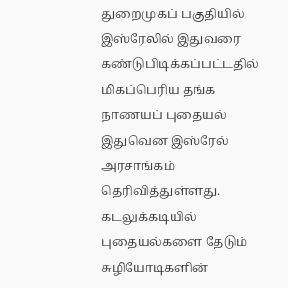துறைமுகப் பகுதியில் இஸ்ரேலில் இதுவரை கண்டுபிடிக்கப்பட்டதில் மிகப்பெரிய தங்க நாணயப் புதையல் இதுவென இஸ்ரேல் அரசாங்கம் தெரிவித்துள்ளது. கடலுக்கடியில் புதையல்களை தேடும் சுழியோடிகளின்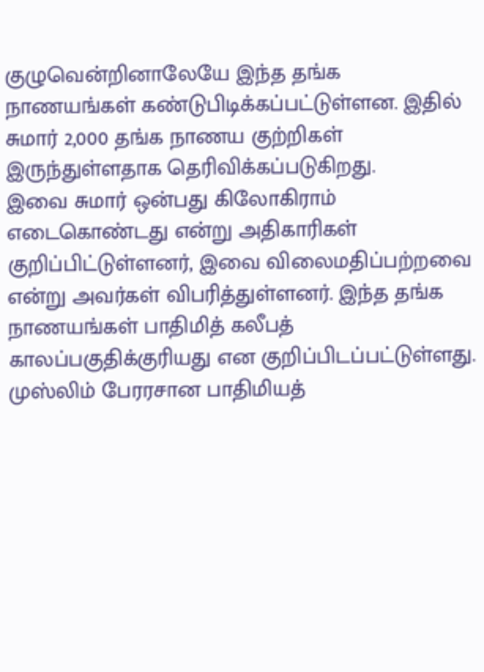குழுவென்றினாலேயே இந்த தங்க நாணயங்கள் கண்டுபிடிக்கப்பட்டுள்ளன. இதில் சுமார் 2,000 தங்க நாணய குற்றிகள் இருந்துள்ளதாக தெரிவிக்கப்படுகிறது.
இவை சுமார் ஒன்பது கிலோகிராம் எடைகொண்டது என்று அதிகாரிகள் குறிப்பிட்டுள்ளனர், இவை விலைமதிப்பற்றவை என்று அவர்கள் விபரித்துள்ளனர். இந்த தங்க நாணயங்கள் பாதிமித் கலீபத் காலப்பகுதிக்குரியது என குறிப்பிடப்பட்டுள்ளது.
முஸ்லிம் பேரரசான பாதிமியத்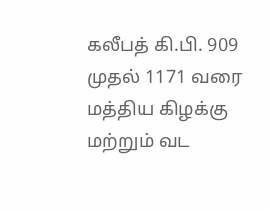கலீபத் கி.பி. 909 முதல் 1171 வரை மத்திய கிழக்கு மற்றும் வட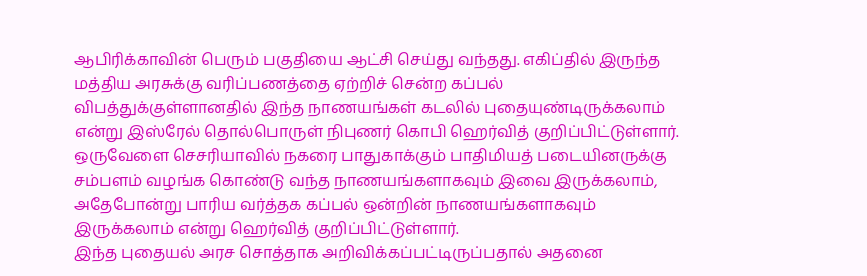ஆபிரிக்காவின் பெரும் பகுதியை ஆட்சி செய்து வந்தது. எகிப்தில் இருந்த மத்திய அரசுக்கு வரிப்பணத்தை ஏற்றிச் சென்ற கப்பல் விபத்துக்குள்ளானதில் இந்த நாணயங்கள் கடலில் புதையுண்டிருக்கலாம் என்று இஸ்ரேல் தொல்பொருள் நிபுணர் கொபி ஹெர்வித் குறிப்பிட்டுள்ளார்.
ஒருவேளை செசரியாவில் நகரை பாதுகாக்கும் பாதிமியத் படையினருக்கு சம்பளம் வழங்க கொண்டு வந்த நாணயங்களாகவும் இவை இருக்கலாம், அதேபோன்று பாரிய வர்த்தக கப்பல் ஒன்றின் நாணயங்களாகவும் இருக்கலாம் என்று ஹெர்வித் குறிப்பிட்டுள்ளார்.
இந்த புதையல் அரச சொத்தாக அறிவிக்கப்பட்டிருப்பதால் அதனை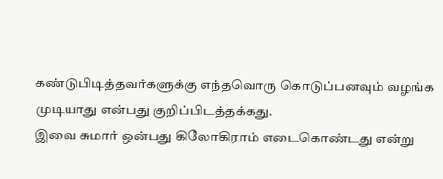கண்டுபிடித்தவர்களுக்கு எந்தவொரு கொடுப்பனவும் வழங்க முடியாது என்பது குறிப்பிடத்தக்கது.
இவை சுமார் ஒன்பது கிலோகிராம் எடைகொண்டது என்று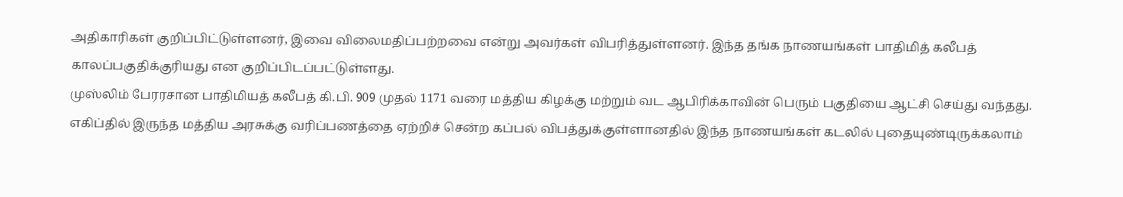அதிகாரிகள் குறிப்பிட்டுள்ளனர், இவை விலைமதிப்பற்றவை என்று அவர்கள் விபரித்துள்ளனர். இந்த தங்க நாணயங்கள் பாதிமித் கலீபத் காலப்பகுதிக்குரியது என குறிப்பிடப்பட்டுள்ளது.
முஸ்லிம் பேரரசான பாதிமியத் கலீபத் கி.பி. 909 முதல் 1171 வரை மத்திய கிழக்கு மற்றும் வட ஆபிரிக்காவின் பெரும் பகுதியை ஆட்சி செய்து வந்தது. எகிப்தில் இருந்த மத்திய அரசுக்கு வரிப்பணத்தை ஏற்றிச் சென்ற கப்பல் விபத்துக்குள்ளானதில் இந்த நாணயங்கள் கடலில் புதையுண்டிருக்கலாம்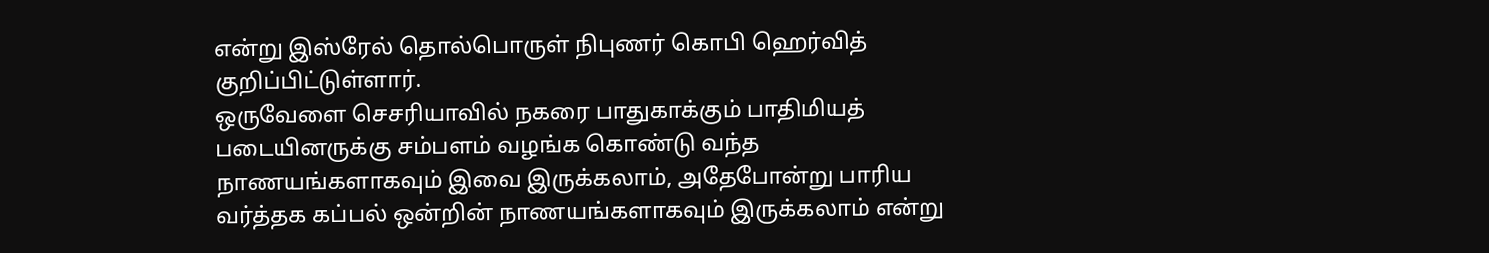என்று இஸ்ரேல் தொல்பொருள் நிபுணர் கொபி ஹெர்வித் குறிப்பிட்டுள்ளார்.
ஒருவேளை செசரியாவில் நகரை பாதுகாக்கும் பாதிமியத் படையினருக்கு சம்பளம் வழங்க கொண்டு வந்த நாணயங்களாகவும் இவை இருக்கலாம், அதேபோன்று பாரிய வர்த்தக கப்பல் ஒன்றின் நாணயங்களாகவும் இருக்கலாம் என்று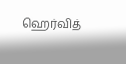ஹெர்வித்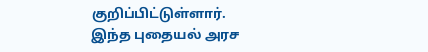குறிப்பிட்டுள்ளார்.
இந்த புதையல் அரச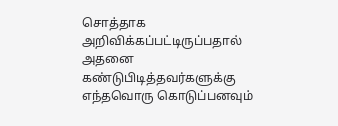சொத்தாக அறிவிக்கப்பட்டிருப்பதால் அதனை கண்டுபிடித்தவர்களுக்கு எந்தவொரு கொடுப்பனவும்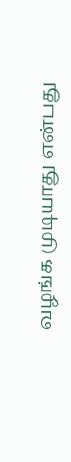வழங்க முடியாது என்பது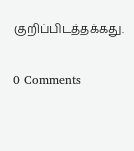குறிப்பிடத்தக்கது.

0 Comments